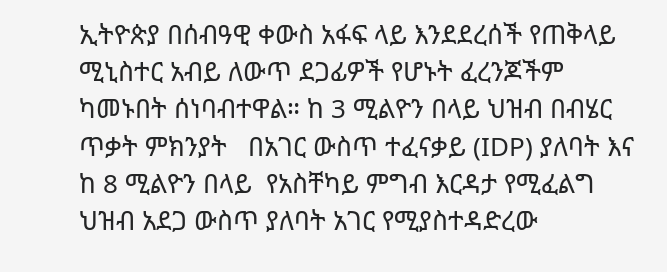ኢትዮጵያ በሰብዓዊ ቀውስ አፋፍ ላይ እንደደረሰች የጠቅላይ ሚኒስተር አብይ ለውጥ ደጋፊዎች የሆኑት ፈረንጆችም ካመኑበት ሰነባብተዋል። ከ 3 ሚልዮን በላይ ህዝብ በብሄር ጥቃት ምክንያት   በአገር ውስጥ ተፈናቃይ (IDP) ያለባት እና  ከ 8 ሚልዮን በላይ  የአስቸካይ ምግብ እርዳታ የሚፈልግ ህዝብ አደጋ ውስጥ ያለባት አገር የሚያስተዳድረው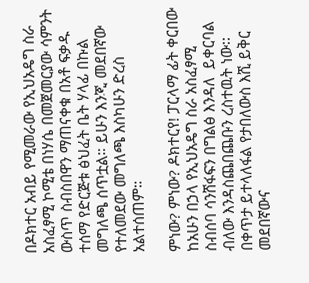በዶክተር አብይ የሚመራው የኢህአዴግ ስራ አስፈፃሚ ኮሚቴ በነሃሴ በመጀመርያው ሳምንት ውስጥ ስብስበዋን ማጠናቀቁ በአቶ ፍቃዱ ተሰማ የድርጅቱ ፅህፈት ቤት ሃላፊ በኩል መግለጫ ሰጥቷል። ይሁን እንጂ መደበኛው የተለመደው መግለጫ እስካሁን ድረስ አልተሰጠም።

ምነው? ምነው? ዶክተርየ! ፓርላማ ፊት ቀርበው ከአሁን በኃላ የኢህአዴግ ስራ አስፈፃሚ ስብሰባ ሳንሸፋፍን በግልፅ እንዳለ  ይቀርባል ብለው እንዳስጨበጨቡን ረስተዉት ነው፡፡ በቀጥታ ይተላለፋል የታበለውስ እሺ ይቅር መደበኛውና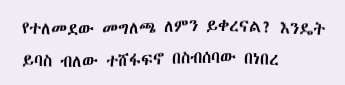የተለመደው መግለጫ ለምን ይቀረናል? እንዴት ይባስ ብለው ተሸፋፍኖ በስብሰባው በነበረ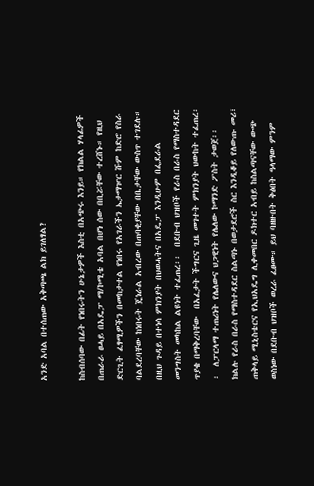አንድ አባል በተሰጠው አቅጣጫ ልክ ይገለፃል?

ከስብሰባው በፊት የነበሩትን ሁኔታዎች እስቲ በአጭሩ እንይ። የክልል ሃላፊዎች በጠራራ ፀሓይ በአዴፓ ማ/ኮሚቴ አባል በሆነ ሰው በቢሯቸው ተረሸኑ። የዚህ ድርጊት ፈፃሚዎችን በመከታተል የነበሩ የአገራችን ኤታማዦር ሹም ከድሮ የስራ ባልደረባቸው ከነበሩት ጄነራል አብረው በጠባቂያቸው በቤታቸው ውስጥ ተገደሉ። በዚህ ጉዳይ በተነሳ ምክንያት በህወሓትና በአዴፓ እንዲሁም በፌደራል መንግስት መካከል ልዩነት ተፈጠረ፡፡  በደቡብ ህዝቦች የራስ በራስ የማስተዳደር ጥያቄ በማቅረባቸው  በአፈታት ችግርና ጊዜ መገተት ምክንያት ህውከት ተፈጠረ፡፡  ለፓርላማ ተጠሪነት የሌለውና ህጋዊነት የሌለው ኮማንድ ፖስት ታወጀ፡፡ ክልሉ የራስ በራስ የማስተዳደር ስልጣኑ በወታደሮች ስር እንዲቆይ የለውጡ መሪ፣ ጠቅላይ ሚኒስቴርና የኢህአዴግ ሊቀመበር ዶክተር አብይ ከስልጣናቸው ውጭ ወስነው በደቡብ ህዝቦች ወረራ ፈፀሙ። ይህ ባዘዙበት ቅፅበት ዓላማው ምንም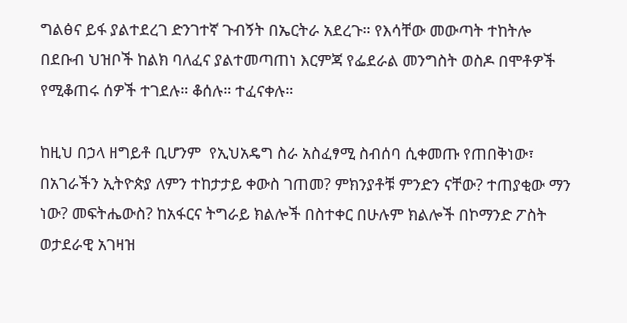ግልፅና ይፋ ያልተደረገ ድንገተኛ ጉብኝት በኤርትራ አደረጉ። የእሳቸው መውጣት ተከትሎ በደቡብ ህዝቦች ከልክ ባለፈና ያልተመጣጠነ እርምጃ የፌደራል መንግስት ወስዶ በሞቶዎች የሚቆጠሩ ሰዎች ተገደሉ። ቆሰሉ። ተፈናቀሉ።

ከዚህ በኃላ ዘግይቶ ቢሆንም  የኢህአዴግ ስራ አስፈፃሚ ስብሰባ ሲቀመጡ የጠበቅነው፣ በአገራችን ኢትዮጵያ ለምን ተከታታይ ቀውስ ገጠመ? ምክንያቶቹ ምንድን ናቸው? ተጠያቂው ማን ነው? መፍትሔውስ? ከአፋርና ትግራይ ክልሎች በስተቀር በሁሉም ክልሎች በኮማንድ ፖስት ወታደራዊ አገዛዝ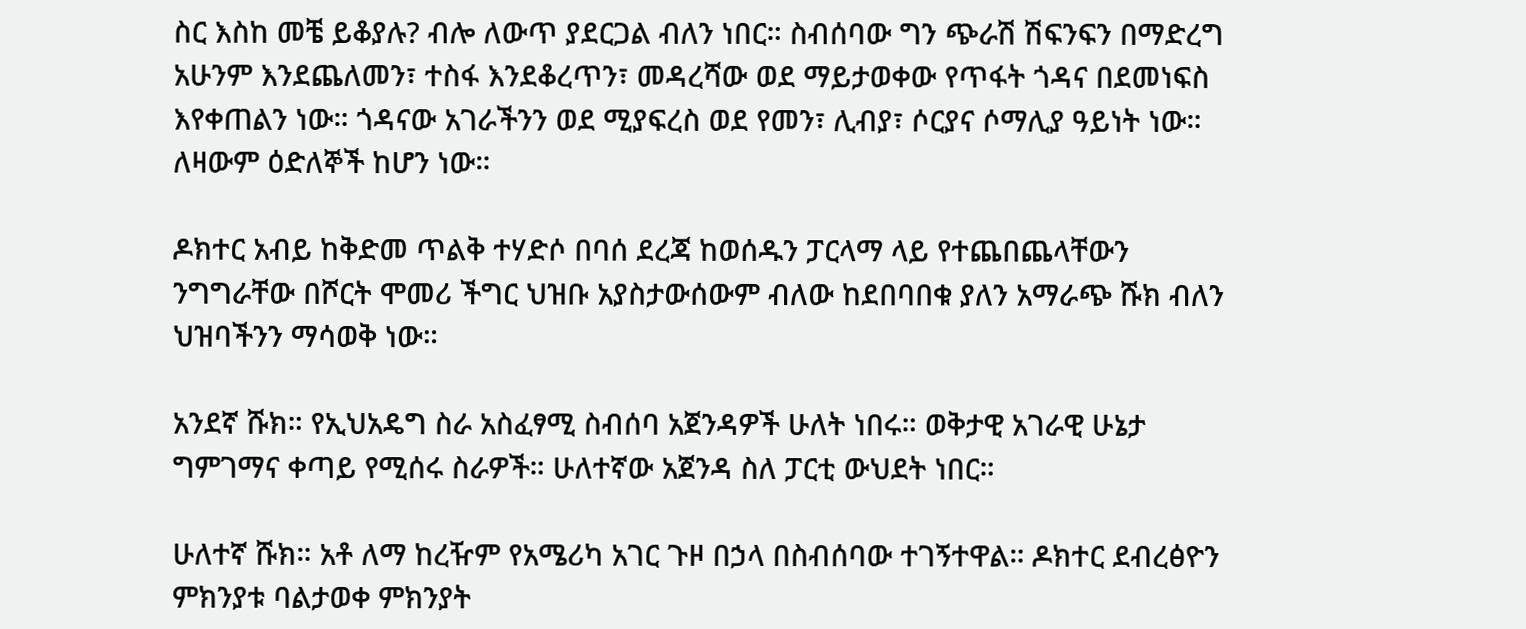ስር እስከ መቼ ይቆያሉ? ብሎ ለውጥ ያደርጋል ብለን ነበር። ስብሰባው ግን ጭራሽ ሽፍንፍን በማድረግ አሁንም እንደጨለመን፣ ተስፋ እንደቆረጥን፣ መዳረሻው ወደ ማይታወቀው የጥፋት ጎዳና በደመነፍስ እየቀጠልን ነው። ጎዳናው አገራችንን ወደ ሚያፍረስ ወደ የመን፣ ሊብያ፣ ሶርያና ሶማሊያ ዓይነት ነው። ለዛውም ዕድለኞች ከሆን ነው።

ዶክተር አብይ ከቅድመ ጥልቅ ተሃድሶ በባሰ ደረጃ ከወሰዱን ፓርላማ ላይ የተጨበጨላቸውን ንግግራቸው በሾርት ሞመሪ ችግር ህዝቡ አያስታውሰውም ብለው ከደበባበቁ ያለን አማራጭ ሹክ ብለን ህዝባችንን ማሳወቅ ነው።

አንደኛ ሹክ። የኢህአዴግ ስራ አስፈፃሚ ስብሰባ አጀንዳዎች ሁለት ነበሩ። ወቅታዊ አገራዊ ሁኔታ ግምገማና ቀጣይ የሚሰሩ ስራዎች። ሁለተኛው አጀንዳ ስለ ፓርቲ ውህደት ነበር።

ሁለተኛ ሹክ። አቶ ለማ ከረዥም የአሜሪካ አገር ጉዞ በኃላ በስብሰባው ተገኝተዋል። ዶክተር ደብረፅዮን ምክንያቱ ባልታወቀ ምክንያት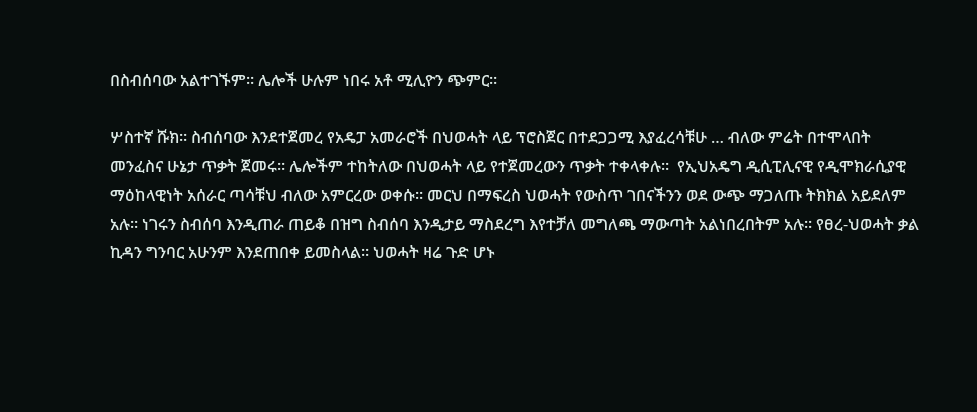በስብሰባው አልተገኙም። ሌሎች ሁሉም ነበሩ አቶ ሚሊዮን ጭምር።

ሦስተኛ ሹክ። ስብሰባው እንደተጀመረ የአዴፓ አመራሮች በህወሓት ላይ ፕሮስጀር በተደጋጋሚ እያፈረሳቹሁ … ብለው ምሬት በተሞላበት መንፈስና ሁኔታ ጥቃት ጀመሩ። ሌሎችም ተከትለው በህወሓት ላይ የተጀመረውን ጥቃት ተቀላቀሉ።  የኢህአዴግ ዲሲፒሊናዊ የዲሞክራሲያዊ ማዕከላዊነት አሰራር ጣሳቹህ ብለው አምርረው ወቀሱ። መርህ በማፍረስ ህወሓት የውስጥ ገበናችንን ወደ ውጭ ማጋለጡ ትክክል አይደለም አሉ። ነገሩን ስብሰባ እንዲጠራ ጠይቆ በዝግ ስብሰባ እንዲታይ ማስደረግ እየተቻለ መግለጫ ማውጣት አልነበረበትም አሉ። የፀረ-ህወሓት ቃል ኪዳን ግንባር አሁንም እንደጠበቀ ይመስላል። ህወሓት ዛሬ ጉድ ሆኑ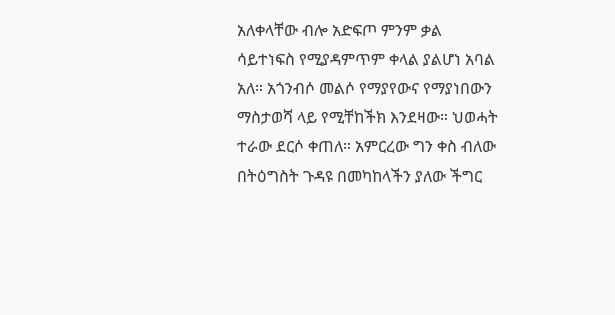አለቀላቸው ብሎ አድፍጦ ምንም ቃል ሳይተነፍስ የሚያዳምጥም ቀላል ያልሆነ አባል አለ። አጎንብሶ መልሶ የማያየውና የማያነበውን ማስታወሻ ላይ የሚቸከችክ እንደዛው። ህወሓት ተራው ደርሶ ቀጠለ። አምርረው ግን ቀስ ብለው በትዕግስት ጉዳዩ በመካከላችን ያለው ችግር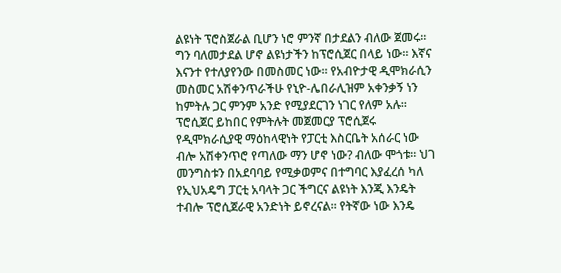ልዩነት ፕሮስጀራል ቢሆን ነሮ ምንኛ በታደልን ብለው ጀመሩ። ግን ባለመታደል ሆኖ ልዩነታችን ከፕሮሲጀር በላይ ነው። እኛና እናንተ የተለያየንው በመስመር ነው። የአብዮታዊ ዲሞክራሲን መስመር አሽቀንጥራችሁ የኒዮ-ሌበራሊዝም አቀንቃኝ ነን ከምትሉ ጋር ምንም አንድ የሚያደርገን ነገር የለም አሉ። ፕሮሲጀር ይከበር የምትሉት መጀመርያ ፕሮሲጀሩ የዲሞክራሲያዊ ማዕከላዊነት የፓርቲ እስርቤት አሰራር ነው ብሎ አሽቀንጥሮ የጣለው ማን ሆኖ ነው? ብለው ሞጎቱ። ህገ መንግስቱን በአደባባይ የሚቃወምና በተግባር እያፈረሰ ካለ የኢህአዴግ ፓርቲ አባላት ጋር ችግርና ልዩነት እንጂ እንዴት ተብሎ ፕሮሲጀራዊ አንድነት ይኖረናል። የትኛው ነው እንዴ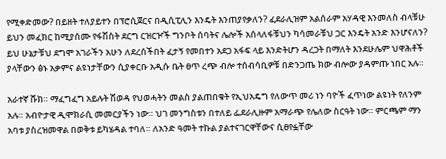የሚቀድመው? በይዘት ተለያይተን በፕሮሲጀርና በዲሲፒሊን እንዴት እንጠያየቃለን? ፈደራሊዝም አልሰራም አሃዳዊ እንመለስ ብላቹሁ ይህን መፈክር ከሚያሰሙ የፋሽስት ደርግ ርዝርዦች ግንቦት ሰባትና ሌሎች አሰላለፋቹህን ካሳመራቹህ ጋር እንዴት አንድ እንሆናለን? ይህ ሁኔታቹህ ደግሞ አገራችን አሁን ለደረሰችበት ፈታኝ የመበተን አደጋ አፋፍ ላይ እንድትሆን ዳረጋት በማለት እንደሁሌም ህዋሕቶች ያላቸውን ፅኑ አቃምና ልዩነታቸውን ሲያቀርቡ አዲሱ ቤት ፀጥ ረጭ ብሎ ተሰብሳቢዎቹ በድንጋጤ ክው ብሎው ያዳምጡ ነበር አሉ።

አራተኛ ሹክ። ማፈግፈግ አይሉት ሽወዳ የህወሓትን መልስ ያልጠበቁት የኢህአዴግ የለውጥ መሪ ነን ባዮች ፈጥነው ልዩነት የለንም አሉ። አብዮታዊ ዲሞክራሲ መመርያችን ነው። ህገ መንግስቱን በተለይ ፌደራሊዙም አማራጭ የሌለው ስርዓት ነው። ምርጫም ማን አባቱ ያስረዝመዋል በወቅቱ ይካሄዳል ተባለ። ለአንድ ዓመት ተኩል ያልተናገርዋቸውና ሲፀየፏቸው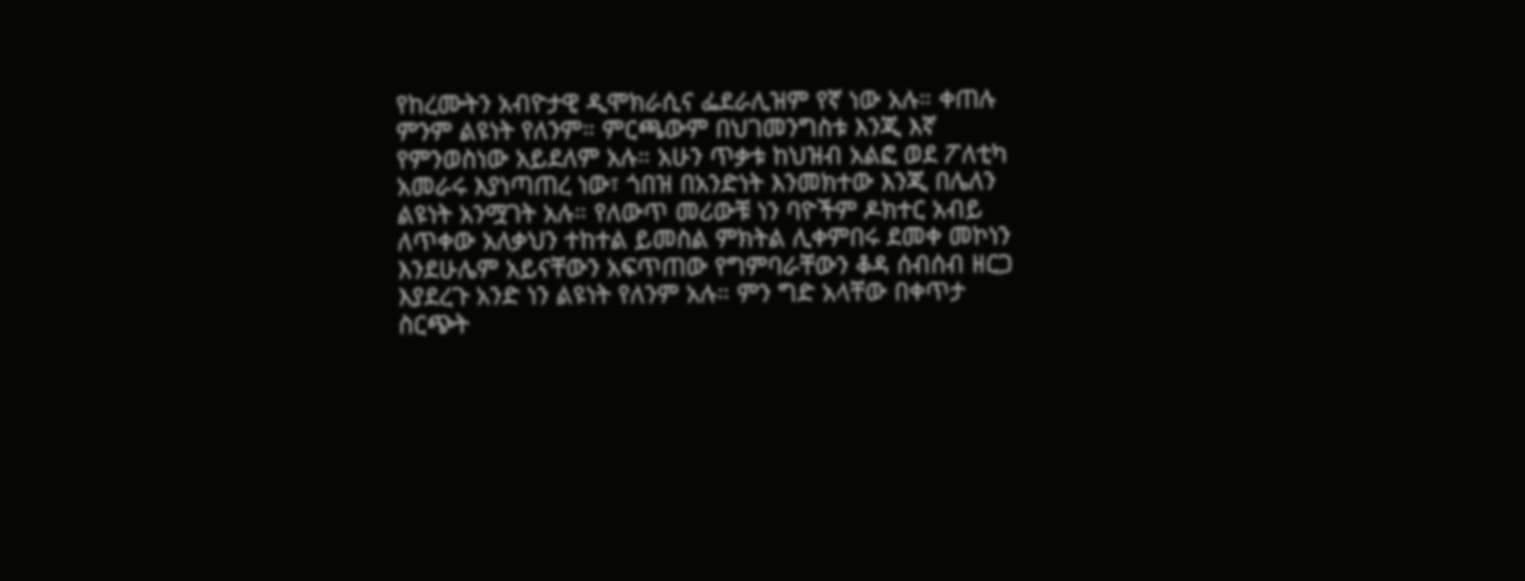የከረሙትን አብዮታዊ ዲሞክራሲና ፌደራሊዝም የኛ ነው አሉ። ቀጠሉ ምንም ልዩነት የለንም። ምርጫውም በህገመንግስቱ እንጂ እኛ የምንወስነው አይደለም አሉ። አሁን ጥቃቱ ከህዝብ አልፎ ወደ ፖለቲካ አመራሩ እያነጣጠረ ነው፣ ጎበዝ በአንድነት እንመክተው እንጂ በሌለን ልዩነት አንሟገት አሉ። የለውጥ መሪውቹ ነን ባዮችም ዶክተር አብይ ለጥቀው አለቃህን ተከተል ይመስል ምክትል ሊቀምበሩ ደመቀ መኮነን እንደሁሌም አይናቸውን አፍጥጠው የግምባራቸውን ቆዳ ሰብሰብ ዘርጋ እያደረጉ አንድ ነን ልዩነት የለንም አሉ። ምን ግድ አላቸው በቀጥታ ስርጭት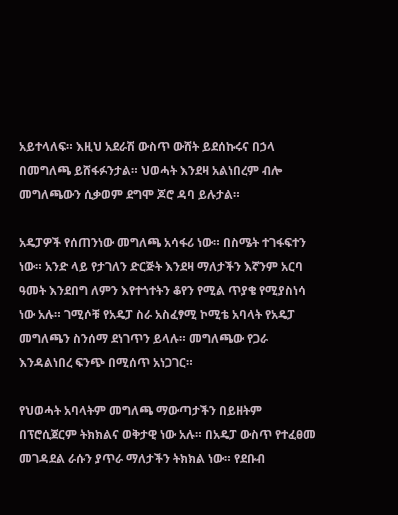አይተላለፍ። እዚህ አደራሽ ውስጥ ውሸት ይደሰኩሩና በኃላ በመግለጫ ይሸፋፉንታል። ህወሓት እንደዛ አልነበረም ብሎ መግለጫውን ሲቃወም ደግሞ ጆሮ ዳባ ይሉታል።

አዴፓዎች የሰጠንነው መግለጫ አሳፋሪ ነው። በስሜት ተገፋፍተን ነው። አንድ ላይ የታገለን ድርጅት እንደዛ ማለታችን እኛንም አርባ ዓመት እንደበግ ለምን እየተጎተትን ቆየን የሚል ጥያቄ የሚያስነሳ ነው አሉ። ገሚሶቹ የአዴፓ ስራ አስፈፃሚ ኮሚቴ አባላት የአዴፓ መግለጫን ስንሰማ ደነገጥን ይላሉ። መግለጫው የጋራ እንዳልነበረ ፍንጭ በሚሰጥ አነጋገር።

የህወሓት አባላትም መግለጫ ማውጣታችን በይዘትም በፕሮሲጀርም ትክክልና ወቅታዊ ነው አሉ። በአዴፓ ውስጥ የተፈፀመ መገዳደል ራሱን ያጥራ ማለታችን ትክክል ነው። የደቡብ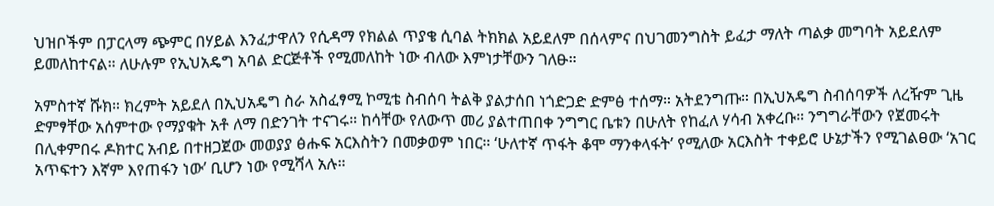ህዝቦችም በፓርላማ ጭምር በሃይል እንፈታዋለን የሲዳማ የክልል ጥያቄ ሲባል ትክክል አይደለም በሰላምና በህገመንግስት ይፈታ ማለት ጣልቃ መግባት አይደለም ይመለከተናል። ለሁሉም የኢህአዴግ አባል ድርጅቶች የሚመለከት ነው ብለው እምነታቸውን ገለፁ።

አምስተኛ ሹክ። ክረምት አይደለ በኢህአዴግ ስራ አስፈፃሚ ኮሚቴ ስብሰባ ትልቅ ያልታሰበ ነጎድጋድ ድምፅ ተሰማ። አትደንግጡ። በኢህአዴግ ስብሰባዎች ለረዥም ጊዜ ድምፃቸው አሰምተው የማያቁት አቶ ለማ በድንገት ተናገሩ። ከሳቸው የለውጥ መሪ ያልተጠበቀ ንግግር ቤቱን በሁለት የከፈለ ሃሳብ አቀረቡ። ንግግራቸውን የጀመሩት በሊቀምበሩ ዶክተር አብይ በተዘጋጀው መወያያ ፅሑፍ አርእስትን በመቃወም ነበር። ‘ሁለተኛ ጥፋት ቆሞ ማንቀላፋት’ የሚለው አርእስት ተቀይሮ ሁኔታችን የሚገልፀው ‘አገር አጥፍተን እኛም እየጠፋን ነው’ ቢሆን ነው የሚሻላ አሉ።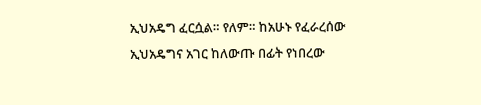ኢህአዴግ ፈርሷል። የለም። ከአሁኑ የፈራረሰው  ኢህአዴግና አገር ከለውጡ በፊት የነበረው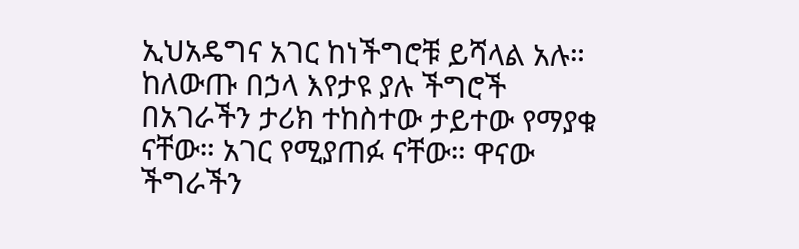ኢህአዴግና አገር ከነችግሮቹ ይሻላል አሉ። ከለውጡ በኃላ እየታዩ ያሉ ችግሮች በአገራችን ታሪክ ተከስተው ታይተው የማያቁ ናቸው። አገር የሚያጠፉ ናቸው። ዋናው ችግራችን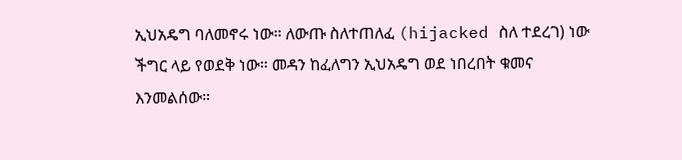ኢህአዴግ ባለመኖሩ ነው። ለውጡ ስለተጠለፈ (hijacked ስለ ተደረገ) ነው ችግር ላይ የወደቅ ነው። መዳን ከፈለግን ኢህአዴግ ወደ ነበረበት ቁመና እንመልሰው።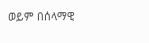ወይም በሰላማዊ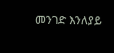መንገድ እንለያይ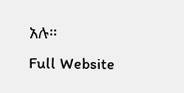አሉ።
Full Website